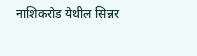नाशिकरोड येथील सिन्नर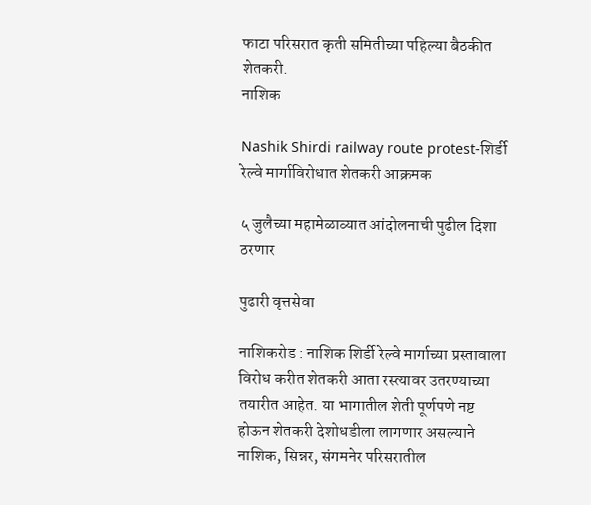फाटा परिसरात कृती समितीच्या पहिल्या बैठकीत शेतकरी.
नाशिक

Nashik Shirdi railway route protest-शिर्डी रेल्वे मार्गाविरोधात शेतकरी आक्रमक

५ जुलैच्या महामेळाव्यात आंदोलनाची पुढील दिशा ठरणार

पुढारी वृत्तसेवा

नाशिकरोड : नाशिक शिर्डी रेल्वे मार्गाच्या प्रस्तावाला विरोध करीत शेतकरी आता रस्त्यावर उतरण्याच्या तयारीत आहेत. या भागातील शेती पूर्णपणे नष्ट होऊन शेतकरी देशोधडीला लागणार असल्याने नाशिक, सिन्नर, संगमनेर परिसरातील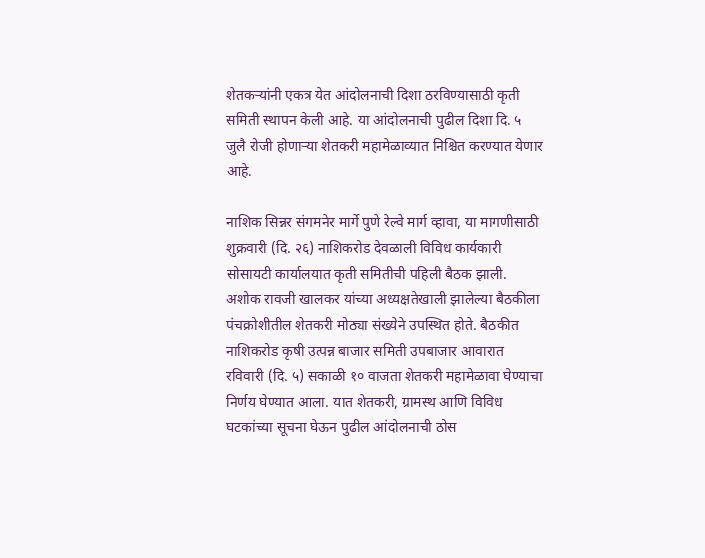शेतकऱ्यांनी एकत्र येत आंदोलनाची दिशा ठरविण्यासाठी कृती समिती स्थापन केली आहे. या आंदोलनाची पुढील दिशा दि. ५ जुलै रोजी होणाऱ्या शेतकरी महामेळाव्यात निश्चित करण्यात येणार आहे.

नाशिक सिन्नर संगमनेर मार्गे पुणे रेल्वे मार्ग व्हावा, या मागणीसाठी शुक्रवारी (दि. २६) नाशिकरोड देवळाली विविध कार्यकारी सोसायटी कार्यालयात कृती समितीची पहिली बैठक झाली. अशोक रावजी खालकर यांच्या अध्यक्षतेखाली झालेल्या बैठकीला पंचक्रोशीतील शेतकरी मोठ्या संख्येने उपस्थित होते. बैठकीत नाशिकरोड कृषी उत्पन्न बाजार समिती उपबाजार आवारात रविवारी (दि. ५) सकाळी १० वाजता शेतकरी महामेळावा घेण्याचा निर्णय घेण्यात आला. यात शेतकरी, ग्रामस्थ आणि विविध घटकांच्या सूचना घेऊन पुढील आंदोलनाची ठोस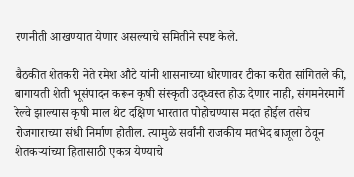रणनीती आखण्यात येणार असल्याचे समितीने स्पष्ट केले.

बैठकीत शेतकरी नेते रमेश औटे यांनी शासनाच्या धोरणावर टीका करीत सांगितले की, बागायती शेती भूसंपादन करून कृषी संस्कृती उद्ध्वस्त होऊ देणार नाही, संगमनेरमार्गे रेल्वे झाल्यास कृषी माल थेट दक्षिण भारतात पोहोचण्यास मदत होईल तसेच रोजगाराच्या संधी निर्माण होतील. त्यामुळे सर्वांनी राजकीय मतभेद बाजूला ठेवून शेतकऱ्यांच्या हितासाठी एकत्र येण्याचे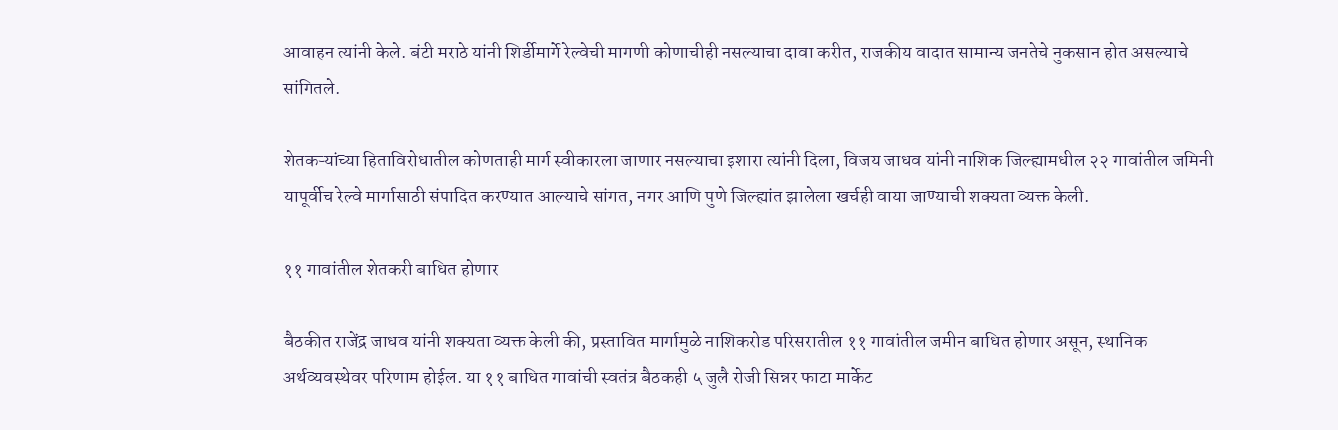आवाहन त्यांनी केले. बंटी मराठे यांनी शिर्डीमार्गे रेल्वेची मागणी कोणाचीही नसल्याचा दावा करीत, राजकीय वादात सामान्य जनतेचे नुकसान होत असल्याचे सांगितले.

शेतकऱ्यांच्या हिताविरोधातील कोणताही मार्ग स्वीकारला जाणार नसल्याचा इशारा त्यांनी दिला, विजय जाधव यांनी नाशिक जिल्ह्यामधील २२ गावांतील जमिनी यापूर्वीच रेल्वे मार्गासाठी संपादित करण्यात आल्याचे सांगत, नगर आणि पुणे जिल्ह्यांत झालेला खर्चही वाया जाण्याची शक्यता व्यक्त केली.

११ गावांतील शेतकरी बाधित होणार

बैठकीत राजेंद्र जाधव यांनी शक्यता व्यक्त केली की, प्रस्तावित मार्गामुळे नाशिकरोड परिसरातील ११ गावांतील जमीन बाधित होणार असून, स्थानिक अर्थव्यवस्थेवर परिणाम होईल. या ११ बाधित गावांची स्वतंत्र बैठकही ५ जुलै रोजी सिन्नर फाटा मार्केट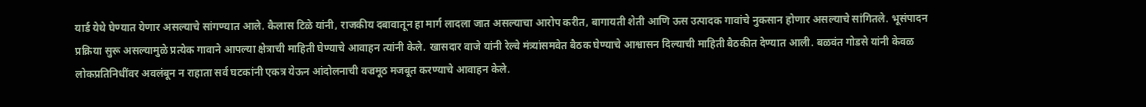यार्ड येथे घेण्यात येणार असल्याचे सांगण्यात आले. कैलास टिळे यांनी, राजकीय दबावातून हा मार्ग लादला जात असल्याचा आरोप करीत, बागायती शेती आणि ऊस उत्पादक गावांचे नुकसान होणार असल्याचे सांगितले. भूसंपादन प्रक्रिया सुरू असल्यामुळे प्रत्येक गावाने आपल्या क्षेत्राची माहिती घेण्याचे आवाहन त्यांनी केले. खासदार वाजे यांनी रेल्वे मंत्र्यांसमवेत बैठक घेण्याचे आश्वासन दिल्याची माहिती बैठकीत देण्यात आली. बळवंत गोडसे यांनी केवळ लोकप्रतिनिधींवर अवलंबून न राहाता सर्व घटकांनी एकत्र येऊन आंदोलनाची वज्रमूठ मजबूत करण्याचे आवाहन केले.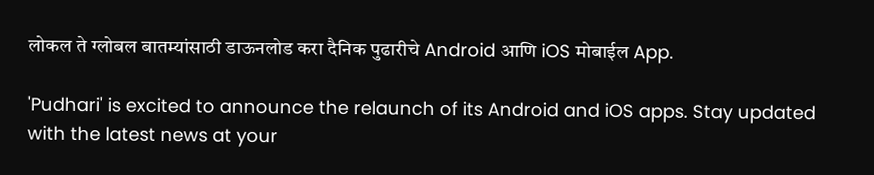लोकल ते ग्लोबल बातम्यांसाठी डाऊनलोड करा दैनिक पुढारीचे Android आणि iOS मोबाईल App.

'Pudhari' is excited to announce the relaunch of its Android and iOS apps. Stay updated with the latest news at your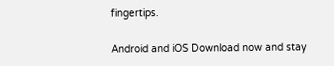fingertips.

Android and iOS Download now and stay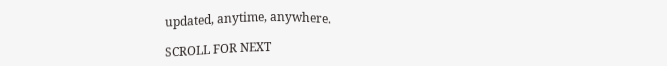updated, anytime, anywhere.

SCROLL FOR NEXT